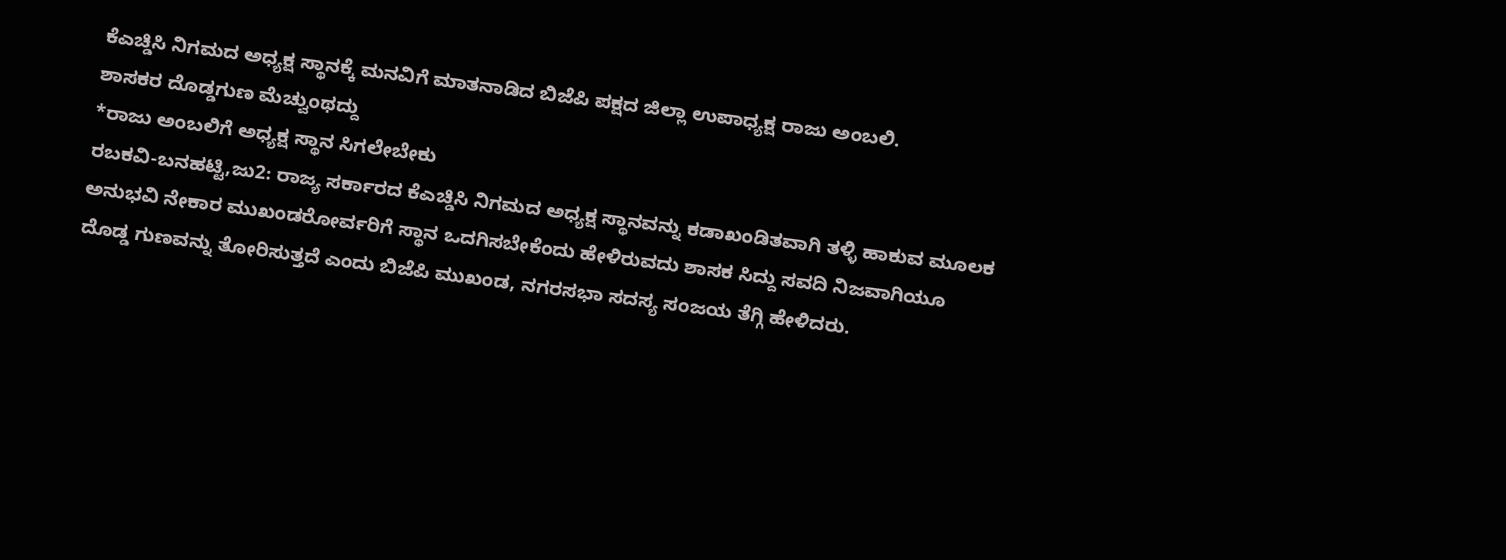ಕೆಎಚ್ಡಿಸಿ ನಿಗಮದ ಅಧ್ಯಕ್ಷ ಸ್ಥಾನಕ್ಕೆ ಮನವಿಗೆ ಮಾತನಾಡಿದ ಬಿಜೆಪಿ ಪಕ್ಷದ ಜಿಲ್ಲಾ ಉಪಾಧ್ಯಕ್ಷ ರಾಜು ಅಂಬಲಿ.
ಶಾಸಕರ ದೊಡ್ಡಗುಣ ಮೆಚ್ವುಂಥದ್ದು
*ರಾಜು ಅಂಬಲಿಗೆ ಅಧ್ಯಕ್ಷ ಸ್ಥಾನ ಸಿಗಲೇಬೇಕು
ರಬಕವಿ-ಬನಹಟ್ಟಿ,ಜು2: ರಾಜ್ಯ ಸರ್ಕಾರದ ಕೆಎಚ್ಡಿಸಿ ನಿಗಮದ ಅಧ್ಯಕ್ಷ ಸ್ಥಾನವನ್ನು ಕಡಾಖಂಡಿತವಾಗಿ ತಳ್ಳಿ ಹಾಕುವ ಮೂಲಕ ಅನುಭವಿ ನೇಕಾರ ಮುಖಂಡರೋರ್ವರಿಗೆ ಸ್ಥಾನ ಒದಗಿಸಬೇಕೆಂದು ಹೇಳಿರುವದು ಶಾಸಕ ಸಿದ್ದು ಸವದಿ ನಿಜವಾಗಿಯೂ ದೊಡ್ಡ ಗುಣವನ್ನು ತೋರಿಸುತ್ತದೆ ಎಂದು ಬಿಜೆಪಿ ಮುಖಂಡ, ನಗರಸಭಾ ಸದಸ್ಯ ಸಂಜಯ ತೆಗ್ಗಿ ಹೇಳಿದರು.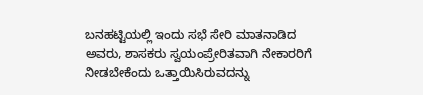ಬನಹಟ್ಟಿಯಲ್ಲಿ ಇಂದು ಸಭೆ ಸೇರಿ ಮಾತನಾಡಿದ ಅವರು, ಶಾಸಕರು ಸ್ವಯಂಪ್ರೇರಿತವಾಗಿ ನೇಕಾರರಿಗೆ ನೀಡಬೇಕೆಂದು ಒತ್ತಾಯಿಸಿರುವದನ್ನು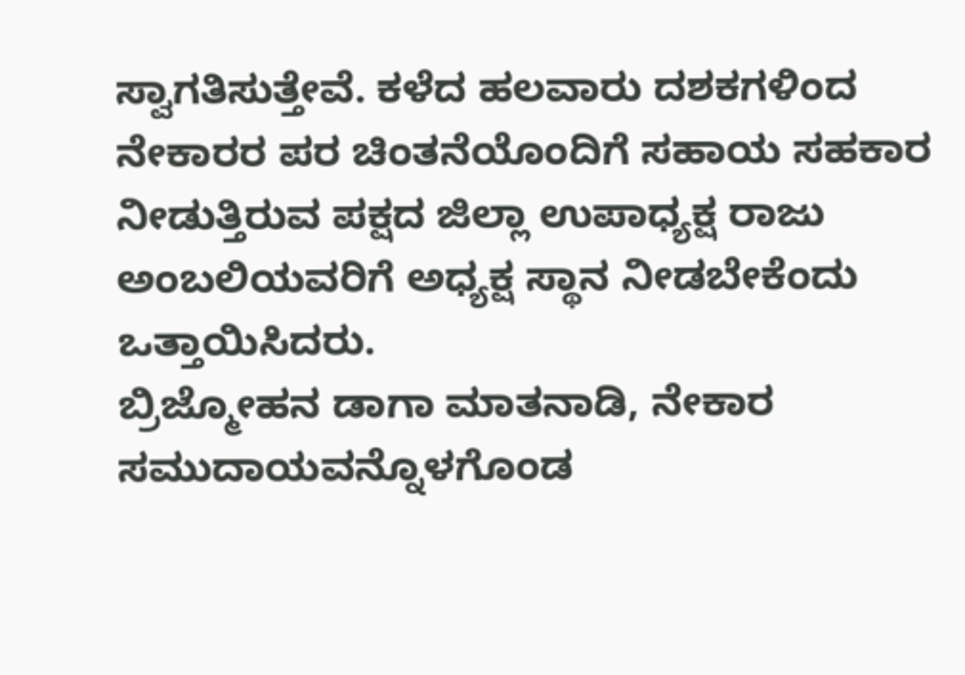ಸ್ವಾಗತಿಸುತ್ತೇವೆ. ಕಳೆದ ಹಲವಾರು ದಶಕಗಳಿಂದ ನೇಕಾರರ ಪರ ಚಿಂತನೆಯೊಂದಿಗೆ ಸಹಾಯ ಸಹಕಾರ ನೀಡುತ್ತಿರುವ ಪಕ್ಷದ ಜಿಲ್ಲಾ ಉಪಾಧ್ಯಕ್ಷ ರಾಜು ಅಂಬಲಿಯವರಿಗೆ ಅಧ್ಯಕ್ಷ ಸ್ಥಾನ ನೀಡಬೇಕೆಂದು ಒತ್ತಾಯಿಸಿದರು.
ಬ್ರಿಜ್ಮೋಹನ ಡಾಗಾ ಮಾತನಾಡಿ, ನೇಕಾರ ಸಮುದಾಯವನ್ನೊಳಗೊಂಡ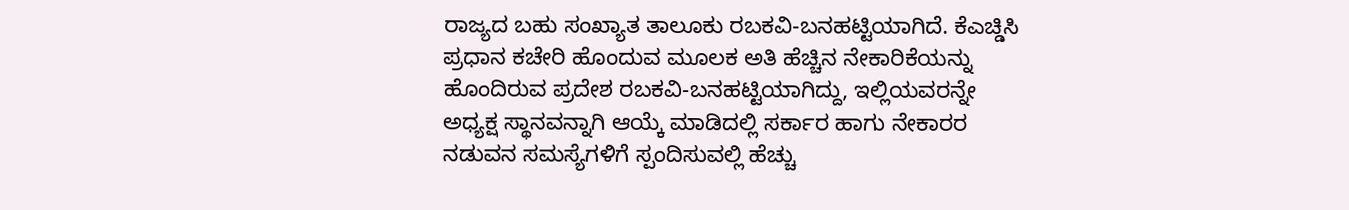ರಾಜ್ಯದ ಬಹು ಸಂಖ್ಯಾತ ತಾಲೂಕು ರಬಕವಿ-ಬನಹಟ್ಟಿಯಾಗಿದೆ. ಕೆಎಚ್ಡಿಸಿ ಪ್ರಧಾನ ಕಚೇರಿ ಹೊಂದುವ ಮೂಲಕ ಅತಿ ಹೆಚ್ಚಿನ ನೇಕಾರಿಕೆಯನ್ನು ಹೊಂದಿರುವ ಪ್ರದೇಶ ರಬಕವಿ-ಬನಹಟ್ಟಿಯಾಗಿದ್ದು, ಇಲ್ಲಿಯವರನ್ನೇ ಅಧ್ಯಕ್ಷ ಸ್ಥಾನವನ್ನಾಗಿ ಆಯ್ಕೆ ಮಾಡಿದಲ್ಲಿ ಸರ್ಕಾರ ಹಾಗು ನೇಕಾರರ ನಡುವನ ಸಮಸ್ಯೆಗಳಿಗೆ ಸ್ಪಂದಿಸುವಲ್ಲಿ ಹೆಚ್ಚು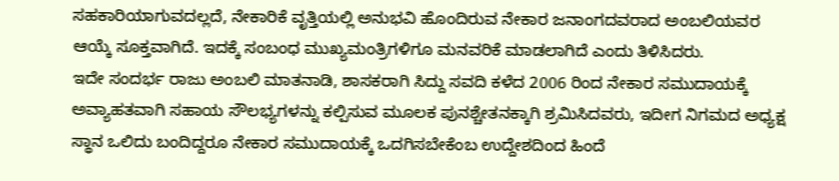ಸಹಕಾರಿಯಾಗುವದಲ್ಲದೆ, ನೇಕಾರಿಕೆ ವೃತ್ತಿಯಲ್ಲಿ ಅನುಭವಿ ಹೊಂದಿರುವ ನೇಕಾರ ಜನಾಂಗದವರಾದ ಅಂಬಲಿಯವರ ಆಯ್ಕೆ ಸೂಕ್ತವಾಗಿದೆ. ಇದಕ್ಕೆ ಸಂಬಂಧ ಮುಖ್ಯಮಂತ್ರಿಗಳಿಗೂ ಮನವರಿಕೆ ಮಾಡಲಾಗಿದೆ ಎಂದು ತಿಳಿಸಿದರು.
ಇದೇ ಸಂದರ್ಭ ರಾಜು ಅಂಬಲಿ ಮಾತನಾಡಿ, ಶಾಸಕರಾಗಿ ಸಿದ್ದು ಸವದಿ ಕಳೆದ 2006 ರಿಂದ ನೇಕಾರ ಸಮುದಾಯಕ್ಕೆ ಅವ್ಯಾಹತವಾಗಿ ಸಹಾಯ ಸೌಲಭ್ಯಗಳನ್ನು ಕಲ್ಪಿಸುವ ಮೂಲಕ ಪುನಶ್ಚೇತನಕ್ಕಾಗಿ ಶ್ರಮಿಸಿದವರು, ಇದೀಗ ನಿಗಮದ ಅಧ್ಯಕ್ಷ ಸ್ಥಾನ ಒಲಿದು ಬಂದಿದ್ದರೂ ನೇಕಾರ ಸಮುದಾಯಕ್ಕೆ ಒದಗಿಸಬೇಕೆಂಬ ಉದ್ದೇಶದಿಂದ ಹಿಂದೆ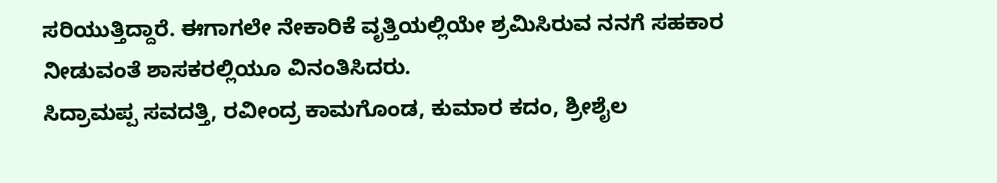ಸರಿಯುತ್ತಿದ್ದಾರೆ. ಈಗಾಗಲೇ ನೇಕಾರಿಕೆ ವೃತ್ತಿಯಲ್ಲಿಯೇ ಶ್ರಮಿಸಿರುವ ನನಗೆ ಸಹಕಾರ ನೀಡುವಂತೆ ಶಾಸಕರಲ್ಲಿಯೂ ವಿನಂತಿಸಿದರು.
ಸಿದ್ರಾಮಪ್ಪ ಸವದತ್ತಿ, ರವೀಂದ್ರ ಕಾಮಗೊಂಡ, ಕುಮಾರ ಕದಂ, ಶ್ರೀಶೈಲ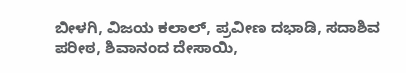ಬೀಳಗಿ, ವಿಜಯ ಕಲಾಲ್, ಪ್ರವೀಣ ದಭಾಡಿ, ಸದಾಶಿವ ಪರೀಠ, ಶಿವಾನಂದ ದೇಸಾಯಿ,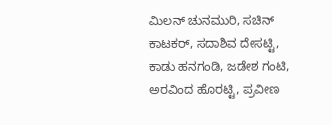ಮಿಲನ್ ಚುನಮುರಿ, ಸಚಿನ್ ಕಾಟಕರ್, ಸದಾಶಿವ ದೇಸಟ್ಟಿ, ಕಾಡು ಹನಗಂಡಿ, ಜಡೇಶ ಗಂಟಿ, ಅರವಿಂದ ಹೊರಟ್ಟಿ, ಪ್ರವೀಣ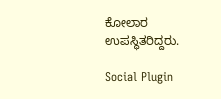ಕೋಲಾರ ಉಪಸ್ಥಿತರಿದ್ದರು.

Social Plugin